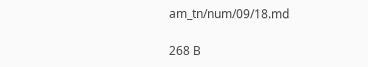am_tn/num/09/18.md

268 B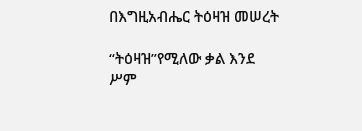በእግዚአብሔር ትዕዛዝ መሠረት

“ትዕዛዝ”የሚለው ቃል እንደ ሥም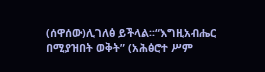(ሰዋሰው)ሊገለፅ ይችላል፡፡“እግዚአብሔር በሚያዝበት ወቅት” (አሕፅሮተ ሥም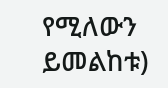የሚለውን ይመልከቱ)